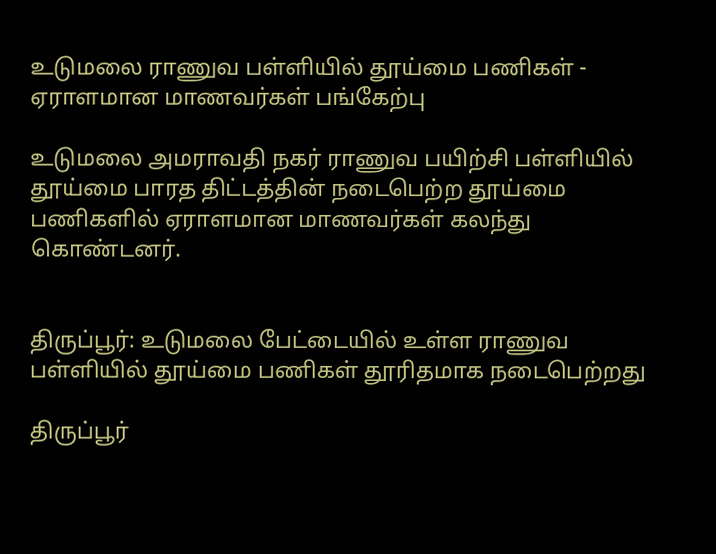உடுமலை ராணுவ பள்ளியில் தூய்மை பணிகள் - ஏராளமான மாணவர்கள் பங்கேற்பு

உடுமலை அமராவதி நகர் ராணுவ பயிற்சி பள்ளியில் தூய்மை பாரத திட்டத்தின் நடைபெற்ற தூய்மை பணிகளில் ஏராளமான மாணவர்கள் கலந்து கொண்டனர்.


திருப்பூர்: உடுமலை பேட்டையில் உள்ள ராணுவ பள்ளியில் தூய்மை பணிகள் தூரிதமாக நடைபெற்றது

திருப்பூர்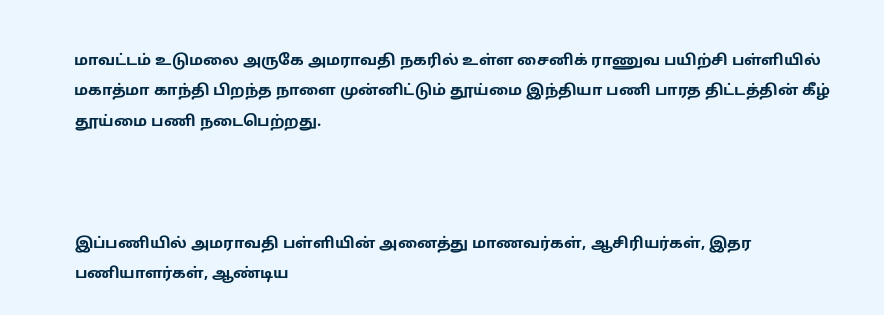மாவட்டம் உடுமலை அருகே அமராவதி நகரில் உள்ள சைனிக் ராணுவ பயிற்சி பள்ளியில் மகாத்மா காந்தி பிறந்த நாளை முன்னிட்டும் தூய்மை இந்தியா பணி பாரத திட்டத்தின் கீழ் தூய்மை பணி நடைபெற்றது.



இப்பணியில் அமராவதி பள்ளியின் அனைத்து மாணவர்கள், ஆசிரியர்கள், இதர பணியாளர்கள், ஆண்டிய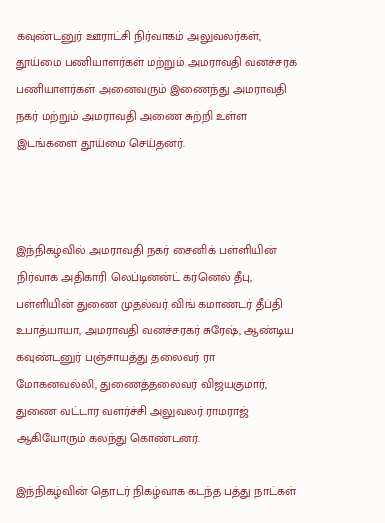கவுண்டனுர் ஊராட்சி நிர்வாகம் அலுவலர்கள், தூய்மை பணியாளர்கள் மற்றும் அமராவதி வனச்சரக பணியாளர்கள் அனைவரும் இணைந்து அமராவதி நகர் மற்றும் அமராவதி அணை சுற்றி உள்ள இடங்களை தூய்மை செய்தனர்.



இந்நிகழ்வில் அமராவதி நகர் சைனிக் பள்ளியின் நிர்வாக அதிகாரி லெப்டினன்ட் கர்னெல் தீபு, பள்ளியின் துணை முதல்வர் விங் கமாண்டர் தீப்தி உபாத்யாயா, அமராவதி வனச்சரகர் சுரேஷ், ஆண்டிய கவுண்டனுர் பஞ்சாயத்து தலைவர் ரா மோகனவல்லி, துணைத்தலைவர் விஜயகுமார், துணை வட்டார வளர்ச்சி அலுவலர் ராமராஜ் ஆகியோரும் கலந்து கொண்டனர்.

இந்நிகழ்வின் தொடர் நிகழ்வாக கடந்த பத்து நாட்கள்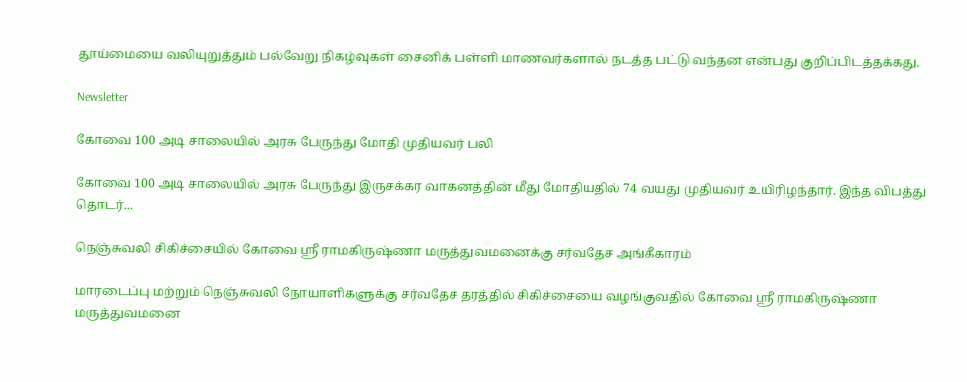தூய்மையை வலியுறுத்தும் பல்வேறு நிகழ்வுகள் சைனிக் பள்ளி மாணவர்களால் நடத்த பட்டு வந்தன என்பது குறிப்பிடத்தக்கது.

Newsletter

கோவை 100 அடி சாலையில் அரசு பேருந்து மோதி முதியவர் பலி

கோவை 100 அடி சாலையில் அரசு பேருந்து இருசக்கர வாகனத்தின் மீது மோதியதில் 74 வயது முதியவர் உயிரிழந்தார். இந்த விபத்து தொடர்...

நெஞ்சுவலி சிகிச்சையில் கோவை ஸ்ரீ ராமகிருஷ்ணா மருத்துவமனைக்கு சர்வதேச அங்கீகாரம்

மாரடைப்பு மற்றும் நெஞ்சுவலி நோயாளிகளுக்கு சர்வதேச தரத்தில் சிகிச்சையை வழங்குவதில் கோவை ஸ்ரீ ராமகிருஷ்ணா மருத்துவமனை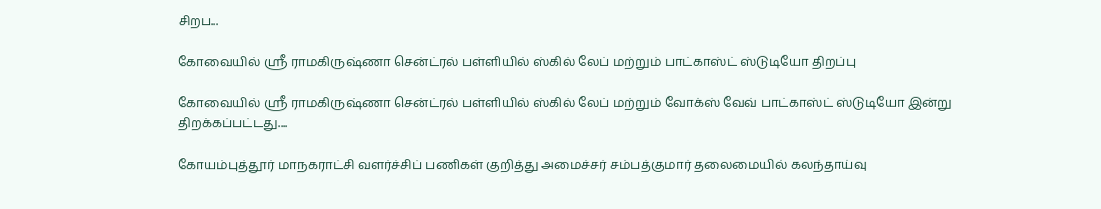சிறப...

கோவையில் ஸ்ரீ ராமகிருஷ்ணா சென்ட்ரல் பள்ளியில் ஸ்கில் லேப் மற்றும் பாட்காஸ்ட் ஸ்டுடியோ திறப்பு

கோவையில் ஸ்ரீ ராமகிருஷ்ணா சென்ட்ரல் பள்ளியில் ஸ்கில் லேப் மற்றும் வோக்ஸ் வேவ் பாட்காஸ்ட் ஸ்டுடியோ இன்று திறக்கப்பட்டது....

கோயம்புத்தூர் மாநகராட்சி வளர்ச்சிப் பணிகள் குறித்து அமைச்சர் சம்பத்குமார் தலைமையில் கலந்தாய்வு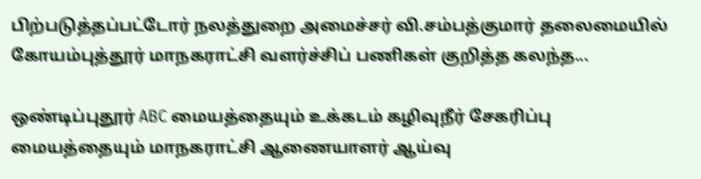பிற்படுத்தப்பட்டோர் நலத்துறை அமைச்சர் வி.சம்பத்குமார் தலைமையில் கோயம்புத்தூர் மாநகராட்சி வளர்ச்சிப் பணிகள் குறித்த கலந்த...

ஒண்டிப்புதூர் ABC மையத்தையும் உக்கடம் கழிவுநீர் சேகரிப்பு மையத்தையும் மாநகராட்சி ஆணையாளர் ஆய்வு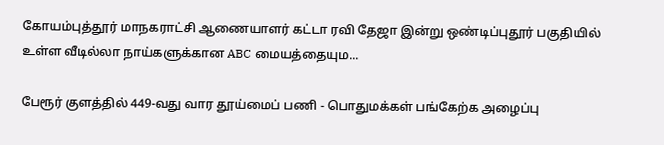கோயம்புத்தூர் மாநகராட்சி ஆணையாளர் கட்டா ரவி தேஜா இன்று ஒண்டிப்புதூர் பகுதியில் உள்ள வீடில்லா நாய்களுக்கான ABC மையத்தையும...

பேரூர் குளத்தில் 449-வது வார தூய்மைப் பணி - பொதுமக்கள் பங்கேற்க அழைப்பு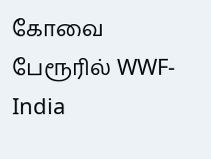கோவை பேரூரில் WWF-India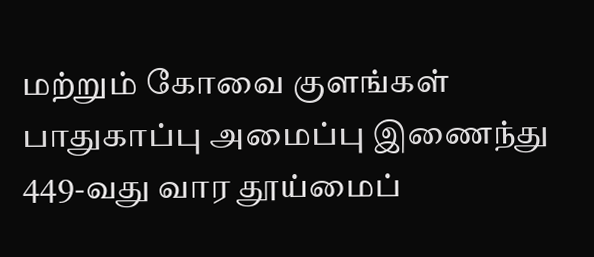மற்றும் கோவை குளங்கள் பாதுகாப்பு அமைப்பு இணைந்து 449-வது வார தூய்மைப்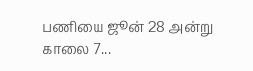பணியை ஜூன் 28 அன்று காலை 7...